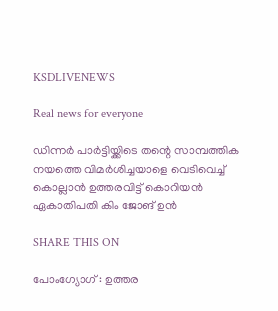KSDLIVENEWS

Real news for everyone

ഡിന്നർ പാർട്ടിയ്ക്കിടെ തന്റെ സാമ്പത്തിക നയത്തെ വിമർശിച്ചയാളെ വെടിവെച്ച് കൊല്ലാൻ ഉത്തരവിട്ട് കൊറിയൻ ഏകാതിപതി കിം ജോങ് ഉൻ

SHARE THIS ON

പോംഗ്യോഗ് : ഉത്തര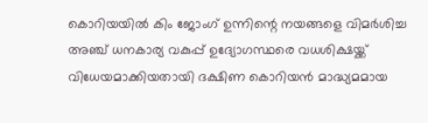കൊറിയയില്‍ കിം ജോംഗ് ഉന്നിന്റെ നയങ്ങളെ വിമര്‍ശിച്ച അഞ്ച് ധനകാര്യ വകുപ്പ് ഉദ്യോഗസ്ഥരെ വധശിക്ഷയ്ക്ക് വിധേയമാക്കിയതായി ദക്ഷിണ കൊറിയന്‍ മാദ്ധ്യമമായ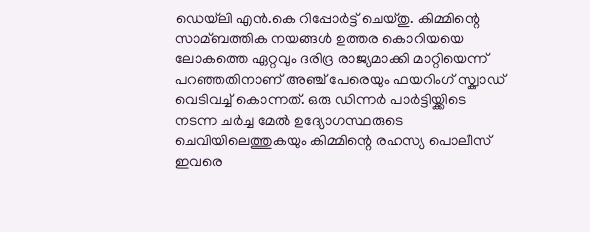ഡെയ്‌ലി എന്‍.കെ റിപ്പോര്‍ട്ട് ചെയ്തു. കിമ്മിന്റെ സാമ്ബത്തിക നയങ്ങള്‍ ഉത്തര കൊറിയയെ ലോകത്തെ ഏറ്റവും ദരിദ്ര രാജ്യമാക്കി മാറ്റിയെന്ന് പറഞ്ഞതിനാണ് അഞ്ച് പേരെയും ഫയറിംഗ് സ്ക്വാഡ് വെടിവച്ച്‌ കൊന്നത്. ഒരു ഡിന്നര്‍ പാര്‍ട്ടിയ്ക്കിടെ നടന്ന ചര്‍ച്ച മേല്‍ ഉദ്യോഗസ്ഥരുടെ ചെവിയിലെത്തുകയും കിമ്മിന്റെ രഹസ്യ പൊലീസ് ഇവരെ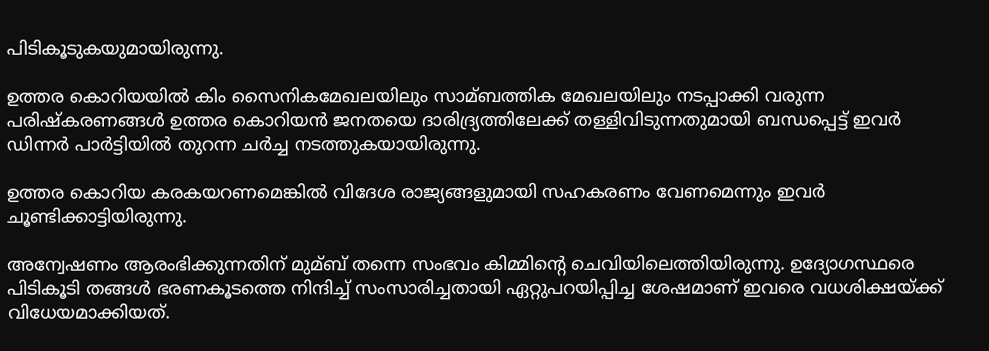പിടികൂടുകയുമായിരുന്നു.

ഉത്തര കൊറിയയില്‍ കിം സൈനികമേഖലയിലും സാമ്ബത്തിക മേഖലയിലും നടപ്പാക്കി വരുന്ന പരിഷ്കരണങ്ങള്‍ ഉത്തര കൊറിയന്‍ ജനതയെ ദാരിദ്ര്യത്തിലേക്ക് തള്ളിവിടുന്നതുമായി ബന്ധപ്പെട്ട് ഇവര്‍ ഡിന്നര്‍ പാര്‍ട്ടിയില്‍ തുറന്ന ചര്‍ച്ച നടത്തുകയായിരുന്നു.

ഉത്തര കൊറിയ കരകയറണമെങ്കില്‍ വിദേശ രാജ്യങ്ങളുമായി സഹകരണം വേണമെന്നും ഇവര്‍ ചൂണ്ടിക്കാട്ടിയിരുന്നു.

അന്വേഷണം ആരംഭിക്കുന്നതിന് മുമ്ബ് തന്നെ സംഭവം കിമ്മിന്റെ ചെവിയിലെത്തിയിരുന്നു. ഉദ്യോഗസ്ഥരെ പിടികൂടി തങ്ങള്‍ ഭരണകൂടത്തെ നിന്ദിച്ച്‌ സംസാരിച്ചതായി ഏറ്റുപറയിപ്പിച്ച ശേഷമാണ് ഇവരെ വധശിക്ഷയ്ക്ക് വിധേയമാക്കിയത്.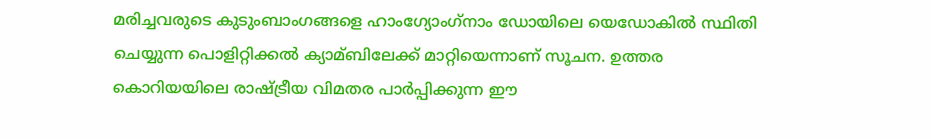മരിച്ചവരുടെ കുടുംബാംഗങ്ങളെ ഹാംഗ്യോംഗ്‌നാം ഡോയിലെ യെഡോകില്‍ സ്ഥിതി ചെയ്യുന്ന പൊളിറ്റിക്കല്‍ ക്യാമ്ബിലേക്ക് മാറ്റിയെന്നാണ് സൂചന. ഉത്തര കൊറിയയിലെ രാഷ്ട്രീയ വിമതര പാര്‍പ്പിക്കുന്ന ഈ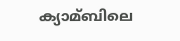ക്യാമ്ബിലെ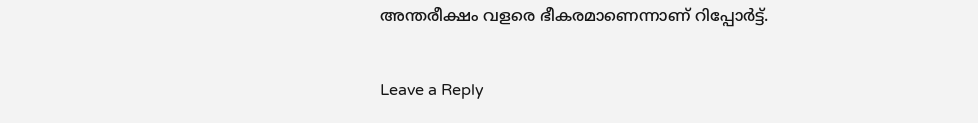അന്തരീക്ഷം വളരെ ഭീകരമാണെന്നാണ് റിപ്പോര്‍ട്ട്.

Leave a Reply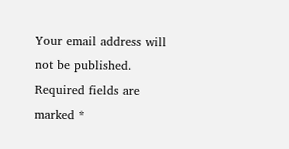Your email address will not be published. Required fields are marked *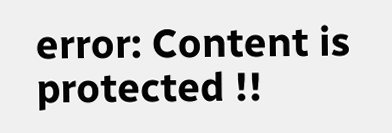error: Content is protected !!